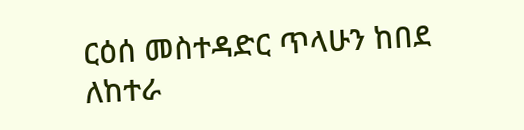ርዕሰ መስተዳድር ጥላሁን ከበደ ለከተራ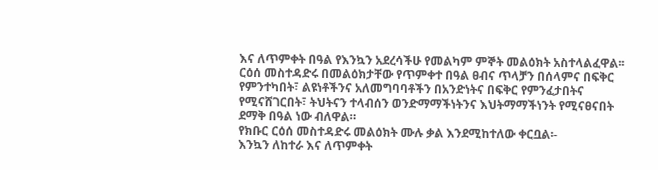እና ለጥምቀት በዓል የእንኳን አደረሳችሁ የመልካም ምኞት መልዕክት አስተላልፈዋል፡፡
ርዕሰ መስተዳድሩ በመልዕክታቸው የጥምቀተ በዓል ፀብና ጥላቻን በሰላምና በፍቅር የምንተካበት፣ ልዩነቶችንና አለመግባባቶችን በአንድነትና በፍቅር የምንፈታበትና የሚናሸገርበት፣ ትህትናን ተላብሰን ወንድማማችነትንና እህትማማችነንት የሚናፀናበት ደማቅ በዓል ነው ብለዋል።
የክቡር ርዕሰ መስተዳድሩ መልዕክት ሙሉ ቃል እንደሚከተለው ቀርቧል፡-
እንኳን ለከተራ እና ለጥምቀት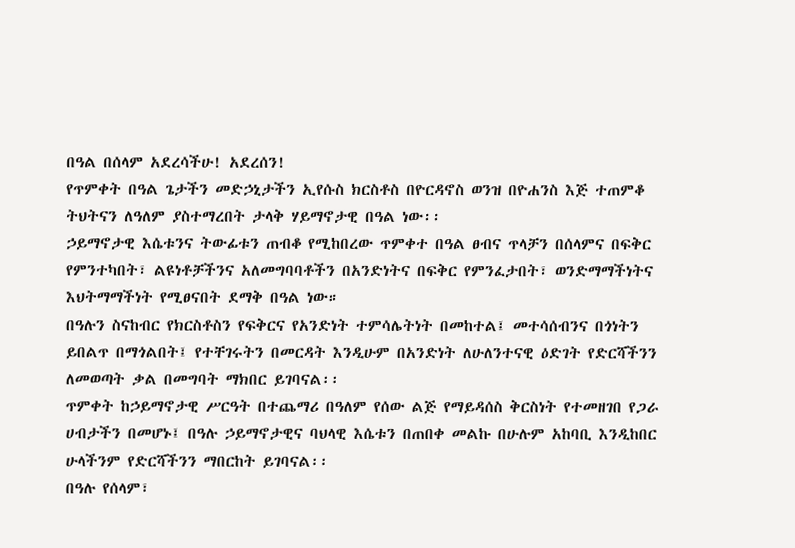በዓል በሰላም አደረሳችሁ! አደረሰን!
የጥምቀት በዓል ጌታችን መድኃኒታችን ኢየሱስ ክርስቶስ በዮርዳኖስ ወንዝ በዮሐንስ እጅ ተጠምቆ ትህትናን ለዓለም ያስተማረበት ታላቅ ሃይማኖታዊ በዓል ነው፡፡
ኃይማኖታዊ እሴቱንና ትውፊቱን ጠብቆ የሚከበረው ጥምቀተ በዓል ፀብና ጥላቻን በሰላምና በፍቅር የምንተካበት፣ ልዩነቶቻችንና አለመግባባቶችን በአንድነትና በፍቅር የምንፈታበት፣ ወንድማማችነትና እህትማማችነት የሚፀናበት ደማቅ በዓል ነው።
በዓሉን ስናከብር የክርስቶስን የፍቅርና የአንድነት ተምሳሌትነት በመከተል፤ መተሳሰብንና በጎነትን ይበልጥ በማጎልበት፤ የተቸገሩትን በመርዳት እንዲሁም በአንድነት ለሁለንተናዊ ዕድገት የድርሻችንን ለመወጣት ቃል በመግባት ማክበር ይገባናል፡፡
ጥምቀት ከኃይማኖታዊ ሥርዓት በተጨማሪ በዓለም የሰው ልጅ የማይዳሰስ ቅርስነት የተመዘገበ የጋራ ሀብታችን በመሆኑ፤ በዓሉ ኃይማኖታዊና ባህላዊ እሴቱን በጠበቀ መልኩ በሁሉም አከባቢ እንዲከበር ሁላችንም የድርሻችንን ማበርከት ይገባናል፡፡
በዓሉ የሰላም፣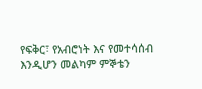የፍቅር፣ የአብሮነት እና የመተሳሰብ እንዲሆን መልካም ምኞቴን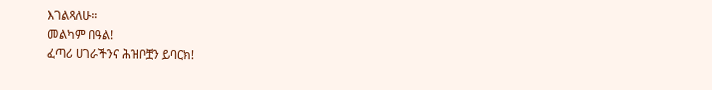እገልጻለሁ።
መልካም በዓል!
ፈጣሪ ሀገራችንና ሕዝቦቿን ይባርክ!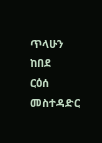ጥላሁን ከበደ
ርዕሰ መስተዳድር